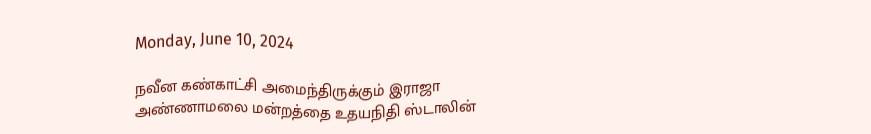Monday, June 10, 2024

நவீன கண்காட்சி அமைந்திருக்கும் இராஜா அண்ணாமலை மன்றத்தை உதயநிதி ஸ்டாலின்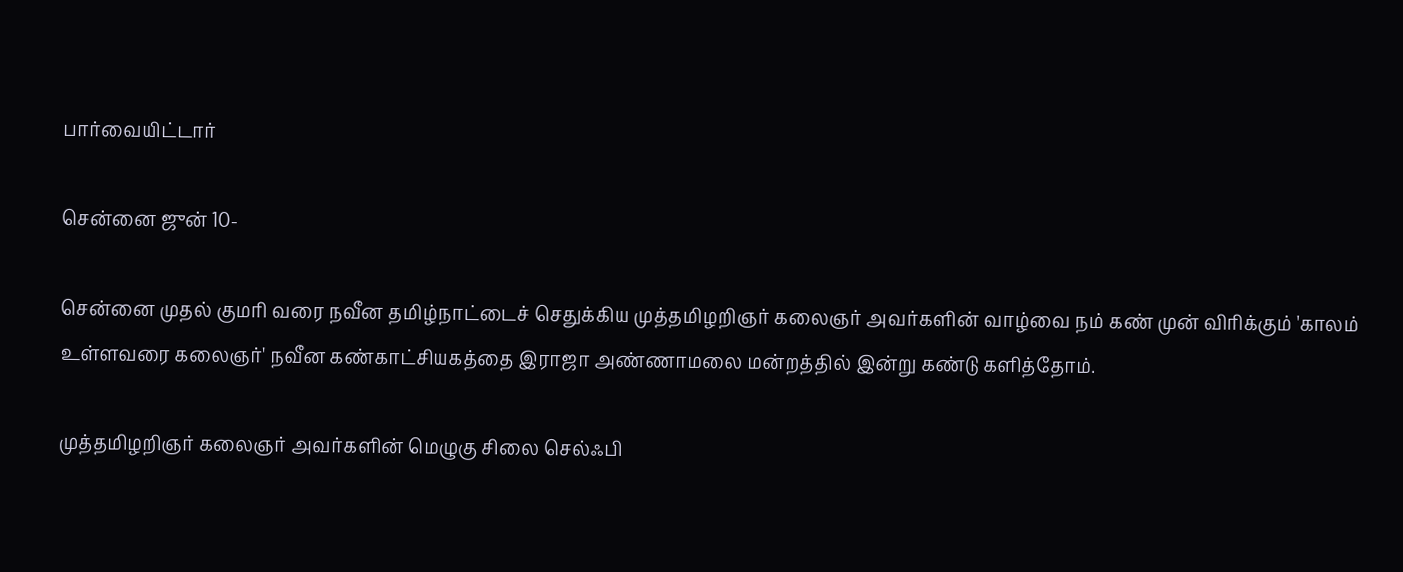பார்வையிட்டார்

சென்னை ஜுன் 10-

சென்னை முதல் குமரி வரை நவீன தமிழ்நாட்டைச் செதுக்கிய முத்தமிழறிஞர் கலைஞர் அவர்களின் வாழ்வை நம் கண் முன் விரிக்கும் 'காலம் உள்ளவரை கலைஞர்' நவீன கண்காட்சியகத்தை இராஜா அண்ணாமலை மன்றத்தில் இன்று கண்டு களித்தோம்.

முத்தமிழறிஞர் கலைஞர் அவர்களின் மெழுகு சிலை செல்ஃபி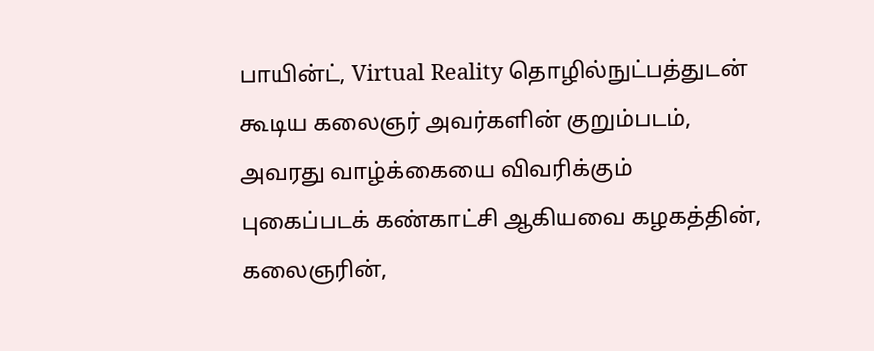பாயின்ட், Virtual Reality தொழில்நுட்பத்துடன் கூடிய கலைஞர் அவர்களின் குறும்படம், அவரது வாழ்க்கையை விவரிக்கும் புகைப்படக் கண்காட்சி ஆகியவை கழகத்தின், கலைஞரின்,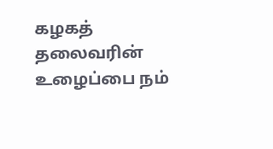கழகத் தலைவரின் உழைப்பை நம்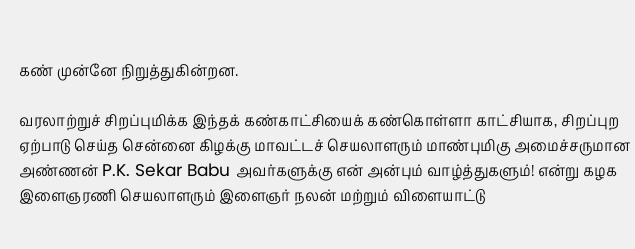கண் முன்னே நிறுத்துகின்றன.

வரலாற்றுச் சிறப்புமிக்க இந்தக் கண்காட்சியைக் கண்கொள்ளா காட்சியாக, சிறப்புற ஏற்பாடு செய்த சென்னை கிழக்கு மாவட்டச் செயலாளரும் மாண்புமிகு அமைச்சருமான அண்ணன் P.K. Sekar Babu அவர்களுக்கு என் அன்பும் வாழ்த்துகளும்! என்று கழக இளைஞரணி செயலாளரும் இளைஞர் நலன் மற்றும் விளையாட்டு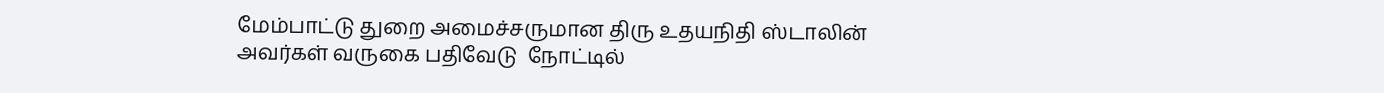மேம்பாட்டு துறை அமைச்சருமான திரு உதயநிதி ஸ்டாலின் அவர்கள் வருகை பதிவேடு  நோட்டில்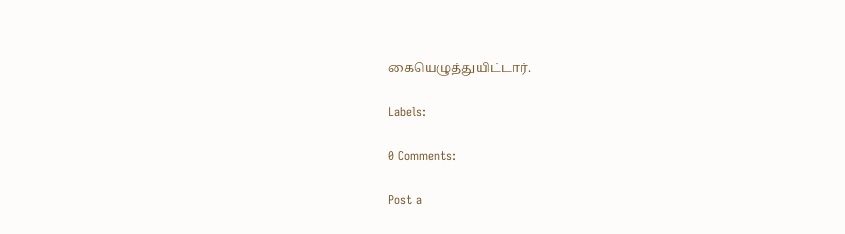கையெழுத்துயிட்டார்.

Labels:

0 Comments:

Post a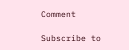Comment

Subscribe to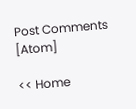Post Comments [Atom]

<< Home